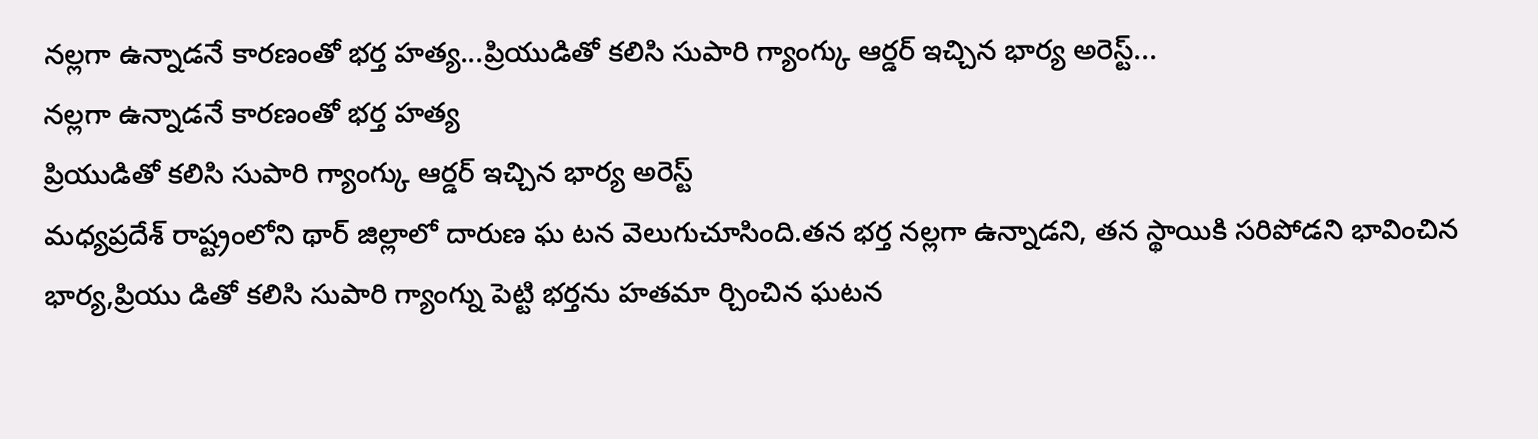నల్లగా ఉన్నాడనే కారణంతో భర్త హత్య...ప్రియుడితో కలిసి సుపారి గ్యాంగ్కు ఆర్డర్ ఇచ్చిన భార్య అరెస్ట్...
నల్లగా ఉన్నాడనే కారణంతో భర్త హత్య
ప్రియుడితో కలిసి సుపారి గ్యాంగ్కు ఆర్డర్ ఇచ్చిన భార్య అరెస్ట్
మధ్యప్రదేశ్ రాష్ట్రంలోని థార్ జిల్లాలో దారుణ ఘ టన వెలుగుచూసింది.తన భర్త నల్లగా ఉన్నాడని, తన స్థాయికి సరిపోడని భావించిన భార్య,ప్రియు డితో కలిసి సుపారి గ్యాంగ్ను పెట్టి భర్తను హతమా ర్చించిన ఘటన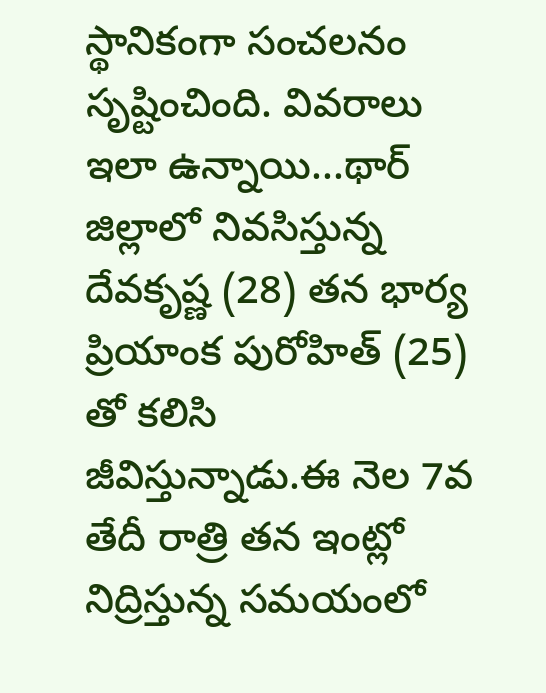స్థానికంగా సంచలనం సృష్టించింది. వివరాలు ఇలా ఉన్నాయి...థార్ జిల్లాలో నివసిస్తున్న దేవకృష్ణ (28) తన భార్య ప్రియాంక పురోహిత్ (25) తో కలిసి జీవిస్తున్నాడు.ఈ నెల 7వ తేదీ రాత్రి తన ఇంట్లో నిద్రిస్తున్న సమయంలో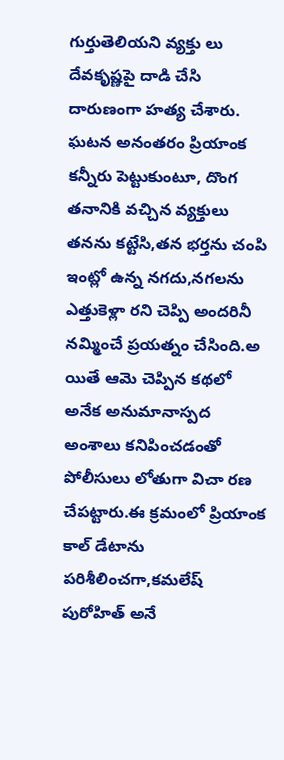గుర్తుతెలియని వ్యక్తు లు దేవకృష్ణపై దాడి చేసి దారుణంగా హత్య చేశారు. ఘటన అనంతరం ప్రియాంక కన్నీరు పెట్టుకుంటూ, దొంగ తనానికి వచ్చిన వ్యక్తులు తనను కట్టేసి,తన భర్తను చంపి ఇంట్లో ఉన్న నగదు,నగలను ఎత్తుకెళ్లా రని చెప్పి అందరినీ నమ్మించే ప్రయత్నం చేసింది.అ యితే ఆమె చెప్పిన కథలో అనేక అనుమానాస్పద అంశాలు కనిపించడంతో పోలీసులు లోతుగా విచా రణ చేపట్టారు.ఈ క్రమంలో ప్రియాంక కాల్ డేటాను పరిశీలించగా,కమలేష్ పురోహిత్ అనే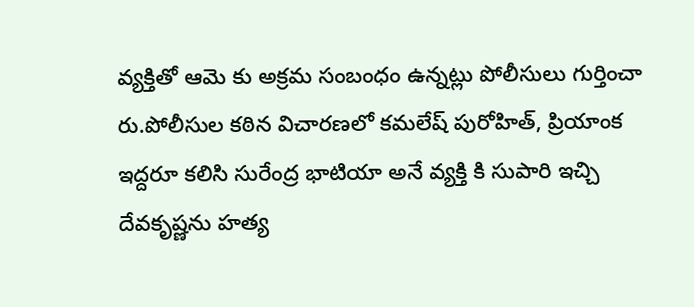వ్యక్తితో ఆమె కు అక్రమ సంబంధం ఉన్నట్లు పోలీసులు గుర్తించా రు.పోలీసుల కఠిన విచారణలో కమలేష్ పురోహిత్, ప్రియాంక ఇద్దరూ కలిసి సురేంద్ర భాటియా అనే వ్యక్తి కి సుపారి ఇచ్చి దేవకృష్ణను హత్య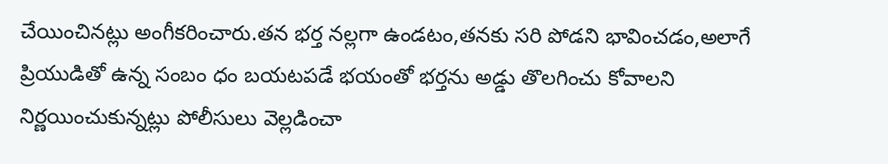చేయించినట్లు అంగీకరించారు.తన భర్త నల్లగా ఉండటం,తనకు సరి పోడని భావించడం,అలాగే ప్రియుడితో ఉన్న సంబం ధం బయటపడే భయంతో భర్తను అడ్డు తొలగించు కోవాలని నిర్ణయించుకున్నట్లు పోలీసులు వెల్లడించా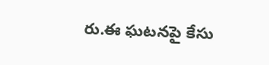రు.ఈ ఘటనపై కేసు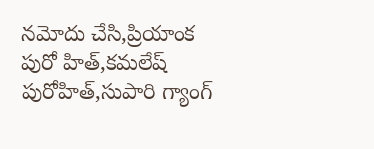నమోదు చేసి,ప్రియాంక పురో హిత్,కమలేష్ పురోహిత్,సుపారి గ్యాంగ్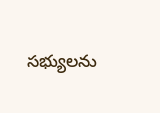సభ్యులను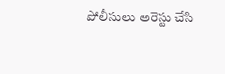పోలీసులు అరెస్టు చేసి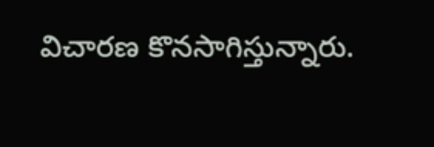విచారణ కొనసాగిస్తున్నారు.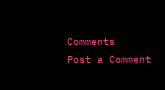Comments
Post a Comment